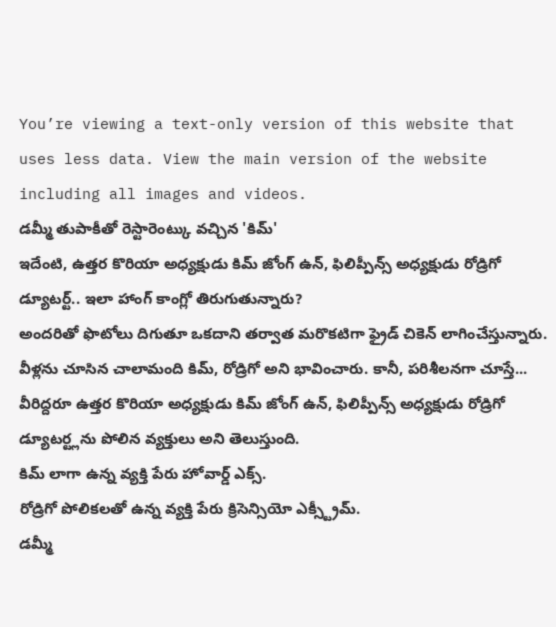You’re viewing a text-only version of this website that uses less data. View the main version of the website including all images and videos.
డమ్మీ తుపాకీతో రెస్టారెంట్కు వచ్చిన 'కిమ్'
ఇదేంటి, ఉత్తర కొరియా అధ్యక్షుడు కిమ్ జోంగ్ ఉన్, ఫిలిప్పీన్స్ అధ్యక్షుడు రోడ్రిగో డ్యూటర్ట్.. ఇలా హాంగ్ కాంగ్లో తిరుగుతున్నారు?
అందరితో ఫొటోలు దిగుతూ ఒకదాని తర్వాత మరొకటిగా ఫ్రైడ్ చికెన్ లాగించేస్తున్నారు.
వీళ్లను చూసిన చాలామంది కిమ్, రోడ్రిగో అని భావించారు. కానీ, పరిశీలనగా చూస్తే... వీరిద్దరూ ఉత్తర కొరియా అధ్యక్షుడు కిమ్ జోంగ్ ఉన్, ఫిలిప్పీన్స్ అధ్యక్షుడు రోడ్రిగో డ్యూటర్ట్లను పోలిన వ్యక్తులు అని తెలుస్తుంది.
కిమ్ లాగా ఉన్న వ్యక్తి పేరు హోవార్డ్ ఎక్స్.
రోడ్రిగో పోలికలతో ఉన్న వ్యక్తి పేరు క్రిసెన్సియో ఎక్స్ట్రీమ్.
డమ్మీ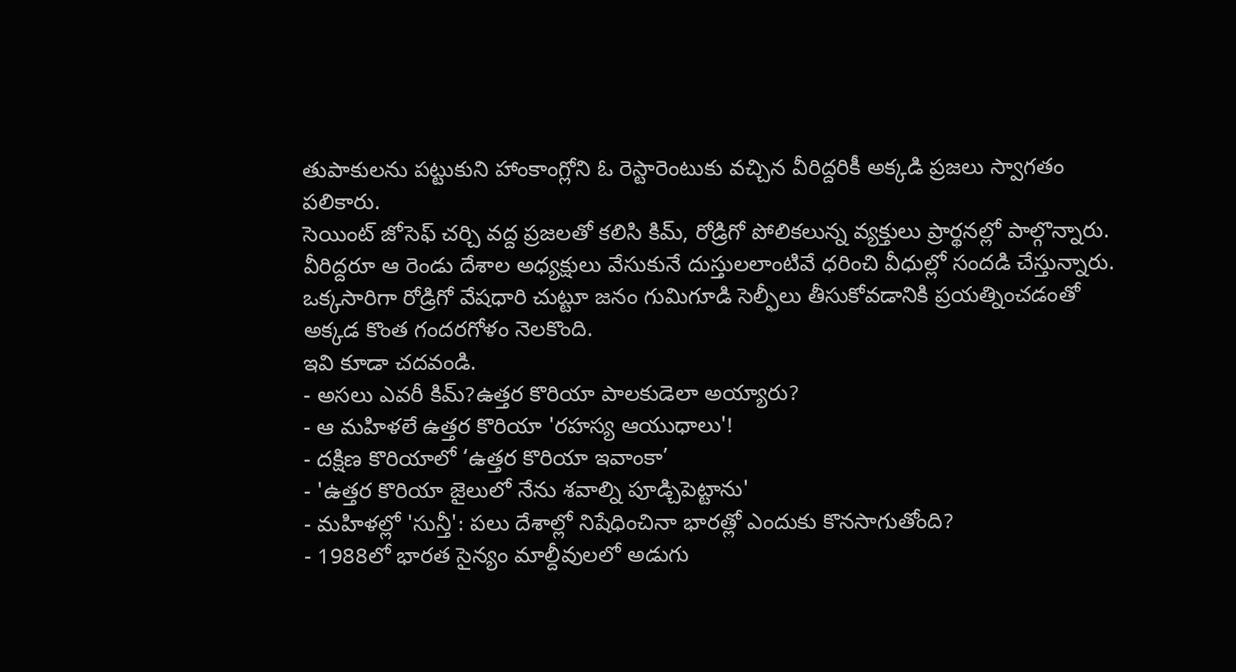తుపాకులను పట్టుకుని హాంకాంగ్లోని ఓ రెస్టారెంటుకు వచ్చిన వీరిద్దరికీ అక్కడి ప్రజలు స్వాగతం పలికారు.
సెయింట్ జోసెఫ్ చర్చి వద్ద ప్రజలతో కలిసి కిమ్, రోడ్రిగో పోలికలున్న వ్యక్తులు ప్రార్థనల్లో పాల్గొన్నారు. వీరిద్దరూ ఆ రెండు దేశాల అధ్యక్షులు వేసుకునే దుస్తులలాంటివే ధరించి వీధుల్లో సందడి చేస్తున్నారు.
ఒక్కసారిగా రోడ్రిగో వేషధారి చుట్టూ జనం గుమిగూడి సెల్ఫీలు తీసుకోవడానికి ప్రయత్నించడంతో అక్కడ కొంత గందరగోళం నెలకొంది.
ఇవి కూడా చదవండి.
- అసలు ఎవరీ కిమ్?ఉత్తర కొరియా పాలకుడెలా అయ్యారు?
- ఆ మహిళలే ఉత్తర కొరియా 'రహస్య ఆయుధాలు'!
- దక్షిణ కొరియాలో ‘ఉత్తర కొరియా ఇవాంకా’
- 'ఉత్తర కొరియా జైలులో నేను శవాల్ని పూడ్చిపెట్టాను'
- మహిళల్లో 'సున్తీ': పలు దేశాల్లో నిషేధించినా భారత్లో ఎందుకు కొనసాగుతోంది?
- 1988లో భారత సైన్యం మాల్దీవులలో అడుగు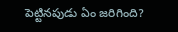పెట్టినపుడు ఏం జరిగింది?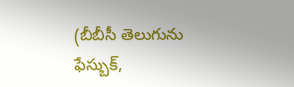(బీబీసీ తెలుగును ఫేస్బుక్,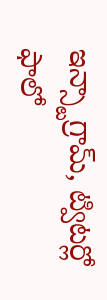ఇన్స్టాగ్రామ్, ట్విటర్లో ఫాలో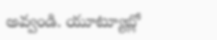అవ్వండి. యూట్యూబ్లో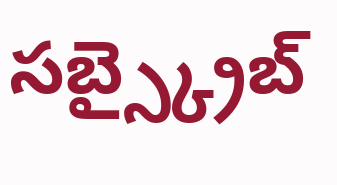సబ్స్క్రైబ్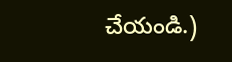చేయండి.)